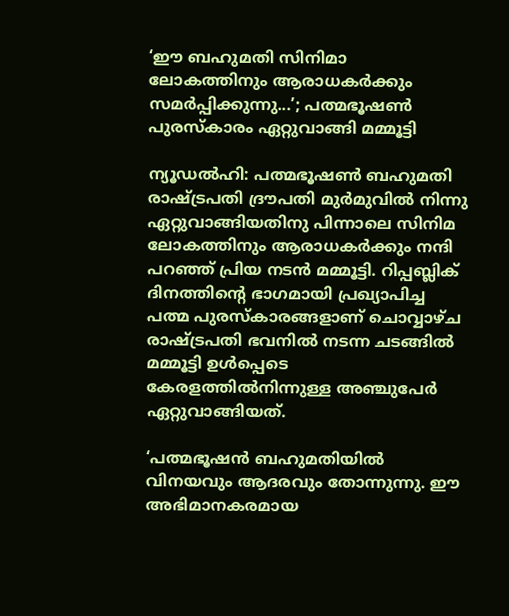‘ഈ ബഹുമതി സിനിമാ ലോകത്തിനും ആരാധകർക്കും സമർപ്പിക്കുന്നു...’; പത്മഭൂഷൺ പുരസ്കാരം ഏറ്റുവാങ്ങി മമ്മൂട്ടി

ന്യൂഡൽഹി: പത്മഭൂഷൺ ബഹുമതി രാഷ്ട്രപതി ദ്രൗപതി മുർമുവിൽ നിന്നു ഏറ്റുവാങ്ങിയതിനു പിന്നാലെ സിനിമ ലോകത്തിനും ആരാധകർക്കും നന്ദി പറഞ്ഞ് പ്രിയ നടൻ മമ്മൂട്ടി. റിപ്പബ്ലിക് ദിനത്തിന്റെ ഭാഗമായി പ്രഖ്യാപിച്ച പത്മ പുരസ്കാരങ്ങളാണ് ചൊവ്വാഴ്ച രാഷ്ട്രപതി ഭവനിൽ നടന്ന ചടങ്ങിൽ മമ്മൂട്ടി ഉൾപ്പെടെ കേരളത്തിൽനിന്നുള്ള അഞ്ചുപേർ ഏറ്റുവാങ്ങിയത്.

‘പത്മഭൂഷൻ ബഹുമതിയിൽ വിനയവും ആദരവും തോന്നുന്നു. ഈ അഭിമാനകരമായ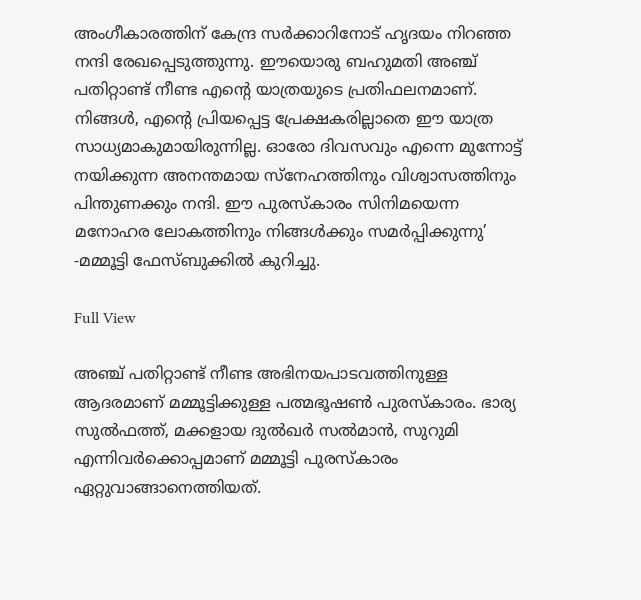അംഗീകാരത്തിന് കേന്ദ്ര സർക്കാറിനോട് ഹൃദയം നിറഞ്ഞ നന്ദി രേഖപ്പെടുത്തുന്നു. ഈയൊരു ബഹുമതി അഞ്ച് പതിറ്റാണ്ട് നീണ്ട എന്റെ യാത്രയുടെ പ്രതിഫലനമാണ്. നിങ്ങൾ, എന്റെ പ്രിയപ്പെട്ട പ്രേക്ഷകരില്ലാതെ ഈ യാത്ര സാധ്യമാകുമായിരുന്നില്ല. ഓരോ ദിവസവും എന്നെ മുന്നോട്ട് നയിക്കുന്ന അനന്തമായ സ്നേഹത്തിനും വിശ്വാസത്തിനും പിന്തുണക്കും നന്ദി. ഈ പുരസ്കാരം സിനിമയെന്ന മനോഹര ലോകത്തിനും നിങ്ങൾക്കും സമർപ്പിക്കുന്നു’ -മമ്മൂട്ടി ഫേസ്ബുക്കിൽ കുറിച്ചു.

Full View

അഞ്ച് പതിറ്റാണ്ട് നീണ്ട അഭിനയപാടവത്തിനുള്ള ആദരമാണ് മമ്മൂട്ടിക്കുള്ള പത്മഭൂഷൺ പുരസ്കാരം. ഭാര്യ സുൽഫത്ത്, മക്കളായ ദുൽഖർ സൽമാൻ, സുറുമി എന്നിവർക്കൊപ്പമാണ് മമ്മൂട്ടി പുരസ്കാരം ഏറ്റുവാങ്ങാനെത്തിയത്.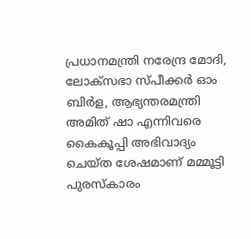പ്രധാനമന്ത്രി നരേന്ദ്ര മോദി, ലോക്‌സഭാ സ്പീക്കർ ഓം ബിർള, ആഭ്യന്തരമന്ത്രി അമിത് ഷാ എന്നിവരെ കൈകൂപ്പി അഭിവാദ്യം ചെയ്ത ശേഷമാണ് മമ്മൂട്ടി പുരസ്കാരം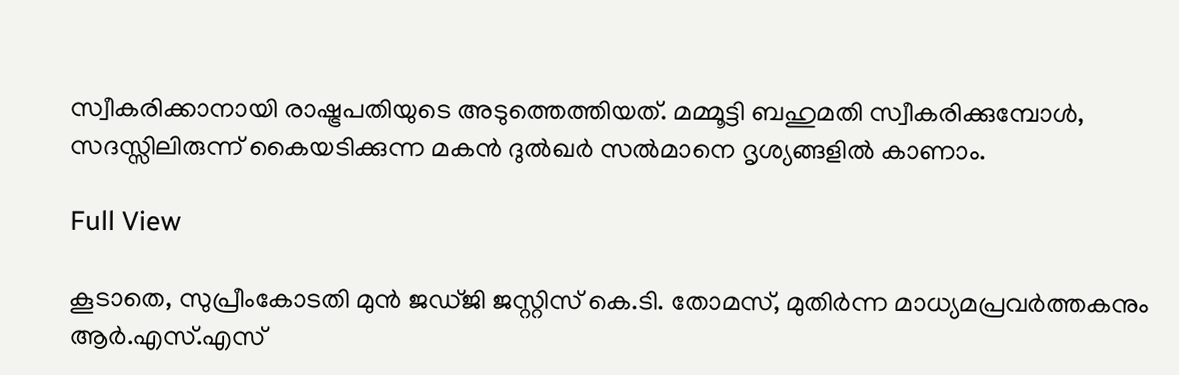സ്വീകരിക്കാനായി രാഷ്ട്രപതിയുടെ അടുത്തെത്തിയത്. മമ്മൂട്ടി ബഹുമതി സ്വീകരിക്കുമ്പോൾ, സദസ്സിലിരുന്ന് കൈയടിക്കുന്ന മകൻ ദുൽഖർ സൽമാനെ ദൃശ്യങ്ങളിൽ കാണാം.

Full View

കൂടാതെ, സുപ്രീംകോടതി മുൻ ജഡ്ജി ജസ്റ്റിസ് കെ.ടി. തോമസ്, മുതിർന്ന മാധ്യമപ്രവർത്തകനും ആർ.എസ്.എസ്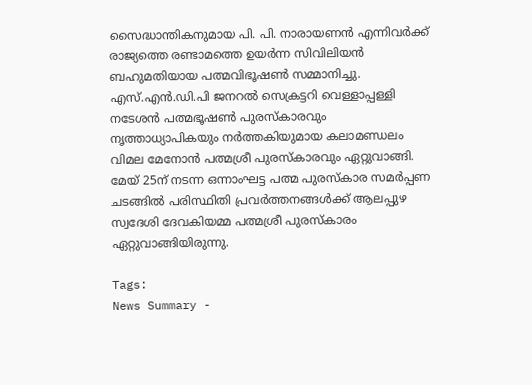സൈദ്ധാന്തികനുമായ പി. പി. നാരായണൻ എന്നിവർക്ക് രാജ്യത്തെ രണ്ടാമത്തെ ഉയർന്ന സിവിലിയൻ ബഹുമതിയായ പത്മവിഭൂഷൺ സമ്മാനിച്ചു. എസ്.എൻ.ഡി.പി ജനറൽ സെക്രട്ടറി വെള്ളാപ്പള്ളി നടേശൻ പത്മഭൂഷൺ പുരസ്കാരവും നൃത്താധ്യാപികയും നർത്തകിയുമായ കലാമണ്ഡലം വിമല മേനോൻ പത്മശ്രീ പുരസ്കാരവും ഏറ്റുവാങ്ങി. മേയ് 25ന് നടന്ന ഒന്നാംഘട്ട പത്മ പുരസ്കാര സമർപ്പണ ചടങ്ങിൽ പരിസ്ഥിതി പ്രവർത്തനങ്ങൾക്ക് ആലപ്പുഴ സ്വദേശി ദേവകിയമ്മ പത്മശ്രീ പുരസ്കാരം ഏറ്റുവാങ്ങിയിരുന്നു.

Tags:
News Summary -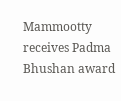Mammootty receives Padma Bhushan award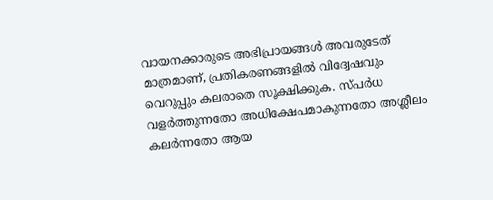വായനക്കാരുടെ അഭിപ്രായങ്ങള്‍ അവരുടേത് മാത്രമാണ്, പ്രതികരണങ്ങളിൽ വിദ്വേഷവും വെറുപ്പും കലരാതെ സൂക്ഷിക്കുക. സ്പർധ വളർത്തുന്നതോ അധിക്ഷേപമാകുന്നതോ അശ്ലീലം കലർന്നതോ ആയ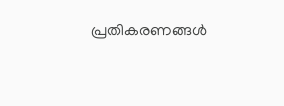പ്രതികരണങ്ങൾ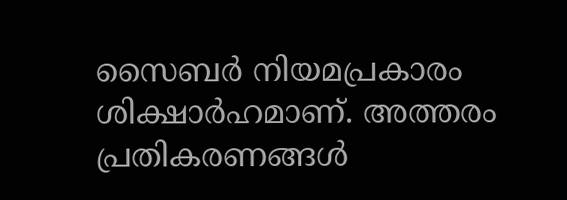സൈബർ നിയമപ്രകാരം ശിക്ഷാർഹമാണ്. അത്തരം പ്രതികരണങ്ങൾ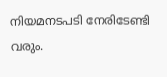നിയമനടപടി നേരിടേണ്ടി വരും.